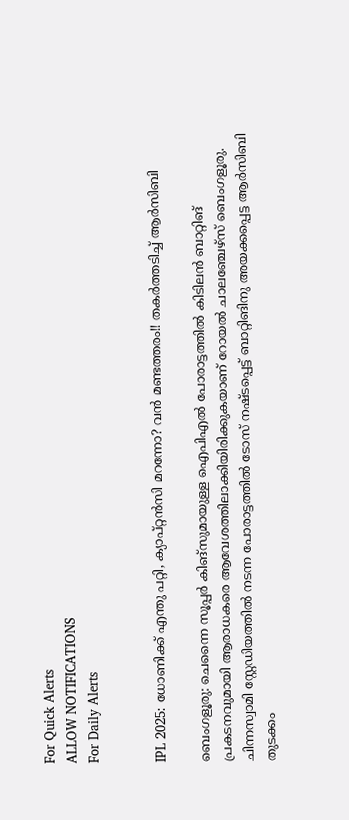For Quick Alerts
ALLOW NOTIFICATIONS
For Daily Alerts


IPL 2025: ധോണിക്ക് എന്തു പറ്റി, ക്യാപ്റ്റന്‍സി മറന്നോ? വന്‍ മണ്ടത്തരം!! തകര്‍ത്തടിച്ച് ആര്‍സിബി

ബെംഗളൂരു: ചെന്നൈ സൂപ്പര്‍ കിങ്‌സുമായുള്ള ഐപിഎല്‍ പോരാട്ടത്തില്‍ കിടിലന്‍ ബാറ്റിങ് പ്രകടനവുമായി ആരാധകരെ ആവേശത്തിലാക്കിയിരിക്കുകയാണ് റോയല്‍ ചാലഞ്ചേഴ്‌സ് ബെംഗളൂരു. ചിന്നസ്വാമി സ്റ്റേഡിയത്തില്‍ നടന്ന പോരാട്ടത്തില്‍ ടോസ് നഷ്ടപ്പെട്ട് ബാറ്റിങിനു അയക്കപ്പെട്ട ആര്‍സിബി തുടക്കം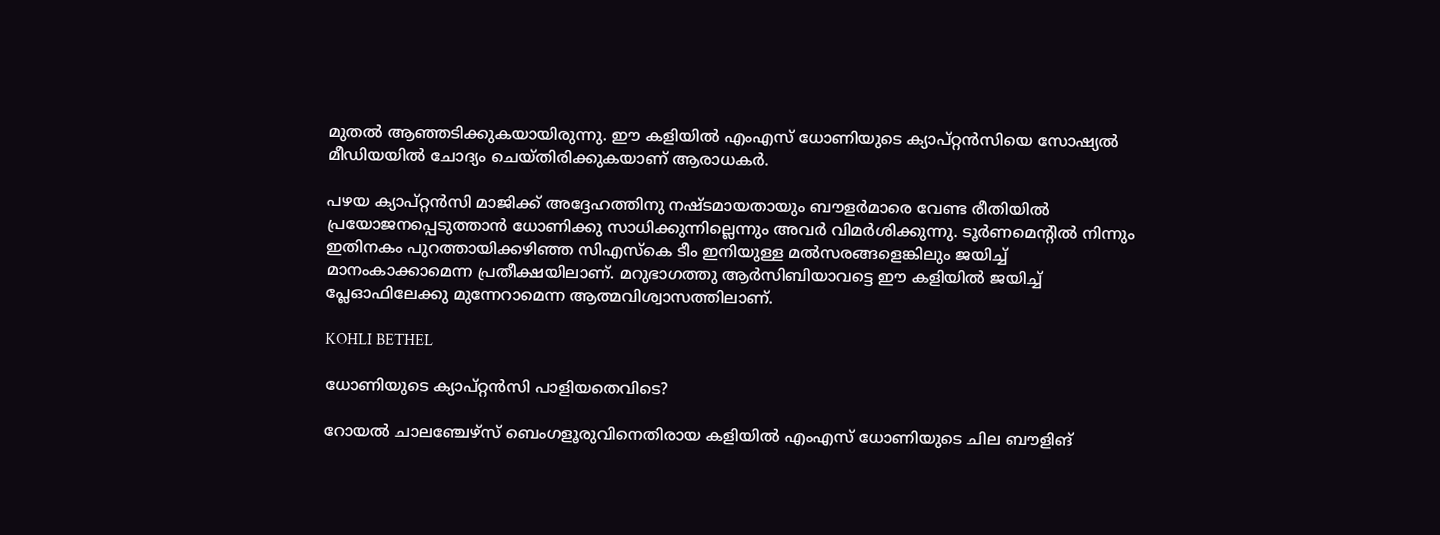മുതല്‍ ആഞ്ഞടിക്കുകയായിരുന്നു. ഈ കളിയില്‍ എംഎസ് ധോണിയുടെ ക്യാപ്റ്റന്‍സിയെ സോഷ്യല്‍ മീഡിയയില്‍ ചോദ്യം ചെയ്തിരിക്കുകയാണ് ആരാധകര്‍.

പഴയ ക്യാപ്റ്റന്‍സി മാജിക്ക് അദ്ദേഹത്തിനു നഷ്ടമായതായും ബൗളര്‍മാരെ വേണ്ട രീതിയില്‍ പ്രയോജനപ്പെടുത്താന്‍ ധോണിക്കു സാധിക്കുന്നില്ലെന്നും അവര്‍ വിമര്‍ശിക്കുന്നു. ടൂര്‍ണമെന്റില്‍ നിന്നും ഇതിനകം പുറത്തായിക്കഴിഞ്ഞ സിഎസ്‌കെ ടീം ഇനിയുള്ള മല്‍സരങ്ങളെങ്കിലും ജയിച്ച് മാനംകാക്കാമെന്ന പ്രതീക്ഷയിലാണ്. മറുഭാഗത്തു ആര്‍സിബിയാവട്ടെ ഈ കളിയില്‍ ജയിച്ച് പ്ലേഓഫിലേക്കു മുന്നേറാമെന്ന ആത്മവിശ്വാസത്തിലാണ്.

KOHLI BETHEL

ധോണിയുടെ ക്യാപ്റ്റന്‍സി പാളിയതെവിടെ?

റോയല്‍ ചാലഞ്ചേഴ്‌സ് ബെംഗളൂരുവിനെതിരായ കളിയില്‍ എംഎസ് ധോണിയുടെ ചില ബൗളിങ്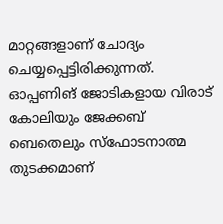മാറ്റങ്ങളാണ് ചോദ്യം ചെയ്യപ്പെട്ടിരിക്കുന്നത്. ഓപ്പണിങ് ജോടികളായ വിരാട് കോലിയും ജേക്കബ് ബെതെലും സ്‌ഫോടനാത്മ തുടക്കമാണ്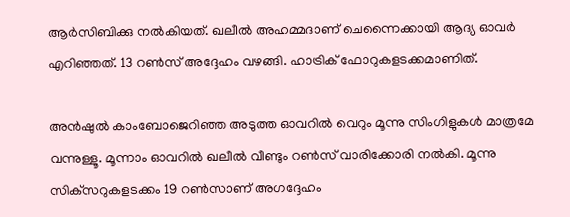ആര്‍സിബിക്കു നല്‍കിയത്. ഖലീല്‍ അഹമ്മദാണ് ചെന്നൈക്കായി ആദ്യ ഓവര്‍ എറിഞ്ഞത്. 13 റണ്‍സ് അദ്ദേഹം വഴങ്ങി. ഹാട്രിക് ഫോറുകളടക്കമാണിത്.

അന്‍ഷുല്‍ കാംബോജെറിഞ്ഞ അടുത്ത ഓവറില്‍ വെറും മൂന്നു സിംഗിളുകള്‍ മാത്രമേ വന്നുള്ളൂ. മൂന്നാം ഓവറില്‍ ഖലീല്‍ വീണ്ടും റണ്‍സ് വാരിക്കോരി നല്‍കി. മൂന്നു സിക്‌സറുകളടക്കം 19 റണ്‍സാണ് അഗദ്ദേഹം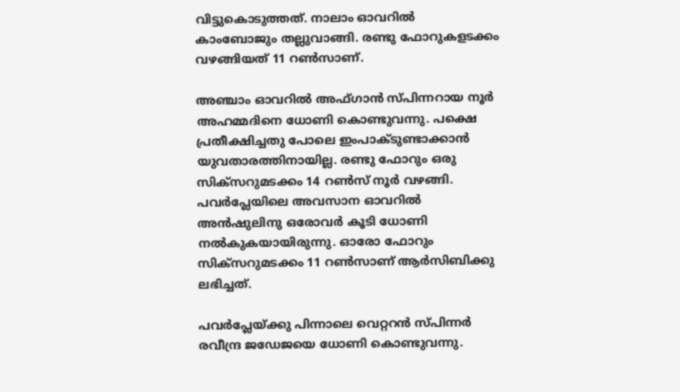വിട്ടുകൊടുത്തത്. നാലാം ഓവറില്‍ കാംബോജും തല്ലുവാങ്ങി. രണ്ടു ഫോറുകളടക്കം വഴങ്ങിയത് 11 റണ്‍സാണ്.

അഞ്ചാം ഓവറില്‍ അഫ്ഗാന്‍ സ്പിന്നറായ നൂര്‍ അഹമ്മദിനെ ധോണി കൊണ്ടുവന്നു. പക്ഷെ പ്രതീക്ഷിച്ചതു പോലെ ഇംപാക്ടുണ്ടാക്കാന്‍ യുവതാരത്തിനായില്ല. രണ്ടു ഫോറും ഒരു സിക്‌സറുമടക്കം 14 റണ്‍സ് നൂര്‍ വഴങ്ങി. പവര്‍പ്ലേയിലെ അവസാന ഓവറില്‍ അന്‍ഷുലിനു ഒരോവര്‍ കൂടി ധോണി നല്‍കുകയായിരുന്നു. ഓരോ ഫോറും സിക്‌സറുമടക്കം 11 റണ്‍സാണ് ആര്‍സിബിക്കു ലഭിച്ചത്.

പവര്‍പ്ലേയ്ക്കു പിന്നാലെ വെറ്ററന്‍ സ്പിന്നര്‍ രവീന്ദ്ര ജഡേജയെ ധോണി കൊണ്ടുവന്നു.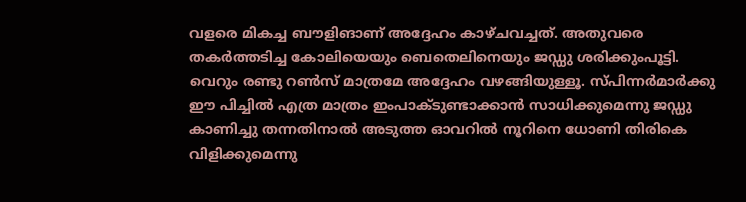വളരെ മികച്ച ബൗളിങാണ് അദ്ദേഹം കാഴ്ചവച്ചത്. അതുവരെ തകര്‍ത്തടിച്ച കോലിയെയും ബെതെലിനെയും ജഡ്ഡു ശരിക്കുംപൂട്ടി. വെറും രണ്ടു റണ്‍സ് മാത്രമേ അദ്ദേഹം വഴങ്ങിയുള്ളൂ. സ്പിന്നര്‍മാര്‍ക്കു ഈ പിച്ചില്‍ എത്ര മാത്രം ഇംപാക്ടുണ്ടാക്കാന്‍ സാധിക്കുമെന്നു ജഡ്ഡു കാണിച്ചു തന്നതിനാല്‍ അടുത്ത ഓവറില്‍ നൂറിനെ ധോണി തിരികെ വിളിക്കുമെന്നു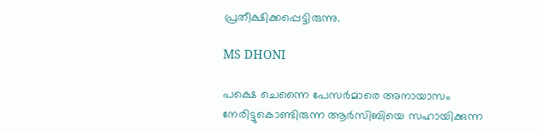പ്രതീക്ഷിക്കപ്പെട്ടിരുന്നു.

MS DHONI

പക്ഷെ ചെന്നൈ പേസര്‍മാരെ അനായാസം നേരിട്ടുകൊണ്ടിരുന്ന ആര്‍സിബിയെ സഹായിക്കുന്ന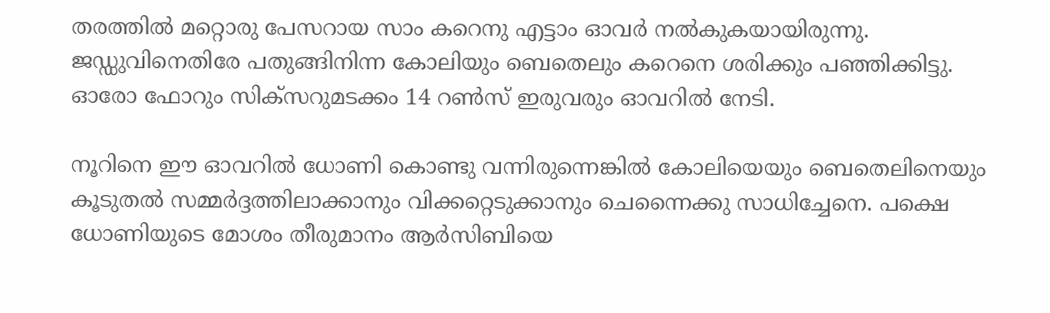തരത്തില്‍ മറ്റൊരു പേസറായ സാം കറെനു എട്ടാം ഓവര്‍ നല്‍കുകയായിരുന്നു. ജഡ്ഡുവിനെതിരേ പതുങ്ങിനിന്ന കോലിയും ബെതെലും കറെനെ ശരിക്കും പഞ്ഞിക്കിട്ടു. ഓരോ ഫോറും സിക്‌സറുമടക്കം 14 റണ്‍സ് ഇരുവരും ഓവറില്‍ നേടി.

നൂറിനെ ഈ ഓവറില്‍ ധോണി കൊണ്ടു വന്നിരുന്നെങ്കില്‍ കോലിയെയും ബെതെലിനെയും കൂടുതല്‍ സമ്മര്‍ദ്ദത്തിലാക്കാനും വിക്കറ്റെടുക്കാനും ചെന്നൈക്കു സാധിച്ചേനെ. പക്ഷെ ധോണിയുടെ മോശം തീരുമാനം ആര്‍സിബിയെ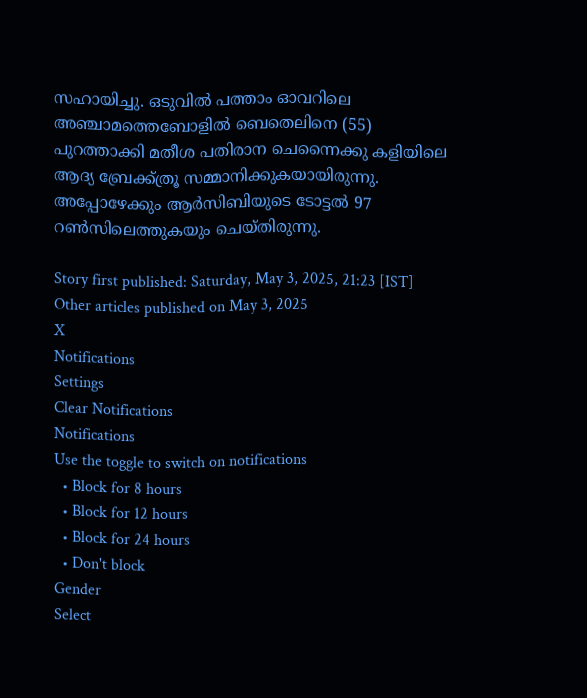സഹായിച്ചു. ഒടുവില്‍ പത്താം ഓവറിലെ അഞ്ചാമത്തെബോളില്‍ ബെതെലിനെ (55) പുറത്താക്കി മതീശ പതിരാന ചെന്നൈക്കു കളിയിലെ ആദ്യ ബ്രേക്ക്ത്രൂ സമ്മാനിക്കുകയായിരുന്നു. അപ്പോഴേക്കും ആര്‍സിബിയുടെ ടോട്ടല്‍ 97 റണ്‍സിലെത്തുകയും ചെയ്തിരുന്നു.

Story first published: Saturday, May 3, 2025, 21:23 [IST]
Other articles published on May 3, 2025
X
Notifications
Settings
Clear Notifications
Notifications
Use the toggle to switch on notifications
  • Block for 8 hours
  • Block for 12 hours
  • Block for 24 hours
  • Don't block
Gender
Select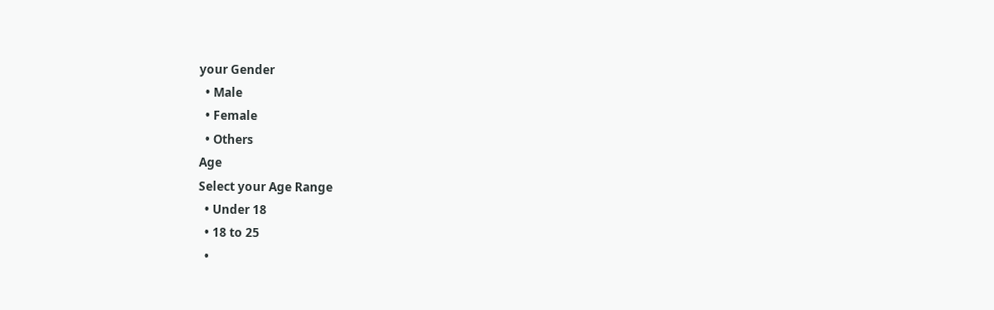your Gender
  • Male
  • Female
  • Others
Age
Select your Age Range
  • Under 18
  • 18 to 25
  •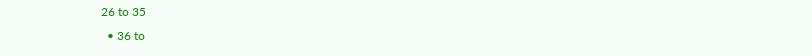26 to 35
  • 36 to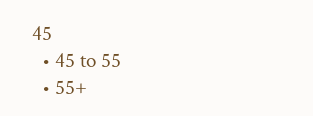45
  • 45 to 55
  • 55+